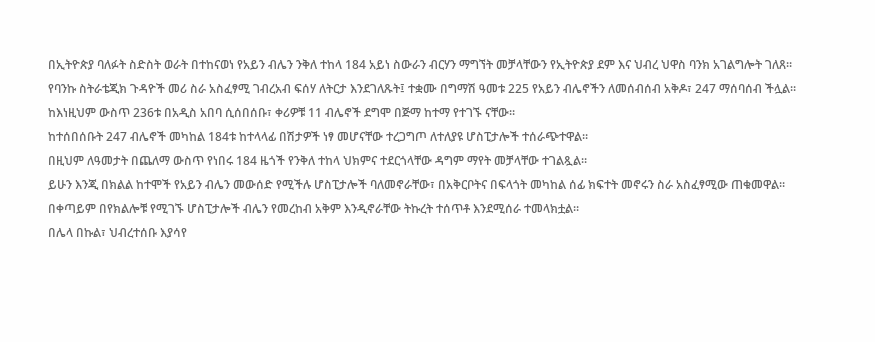በኢትዮጵያ ባለፉት ስድስት ወራት በተከናወነ የአይን ብሌን ንቅለ ተከላ 184 አይነ ስውራን ብርሃን ማግኘት መቻላቸውን የኢትዮጵያ ደም እና ህብረ ህዋስ ባንክ አገልግሎት ገለጸ።
የባንኩ ስትራቴጂክ ጉዳዮች መሪ ስራ አስፈፃሚ ገብረአብ ፍሰሃ ለትርታ እንደገለጹት፤ ተቋሙ በግማሽ ዓመቱ 225 የአይን ብሌኖችን ለመሰብሰብ አቅዶ፣ 247 ማሰባሰብ ችሏል።
ከእነዚህም ውስጥ 236ቱ በአዲስ አበባ ሲሰበሰቡ፣ ቀሪዎቹ 11 ብሌኖች ደግሞ በጅማ ከተማ የተገኙ ናቸው።
ከተሰበሰቡት 247 ብሌኖች መካከል 184ቱ ከተላላፊ በሽታዎች ነፃ መሆናቸው ተረጋግጦ ለተለያዩ ሆስፒታሎች ተሰራጭተዋል።
በዚህም ለዓመታት በጨለማ ውስጥ የነበሩ 184 ዜጎች የንቅለ ተከላ ህክምና ተደርጎላቸው ዳግም ማየት መቻላቸው ተገልጿል።
ይሁን እንጂ በክልል ከተሞች የአይን ብሌን መውሰድ የሚችሉ ሆስፒታሎች ባለመኖራቸው፣ በአቅርቦትና በፍላጎት መካከል ሰፊ ክፍተት መኖሩን ስራ አስፈፃሚው ጠቁመዋል።
በቀጣይም በየክልሎቹ የሚገኙ ሆስፒታሎች ብሌን የመረከብ አቅም እንዲኖራቸው ትኩረት ተሰጥቶ እንደሚሰራ ተመላክቷል።
በሌላ በኩል፣ ህብረተሰቡ እያሳየ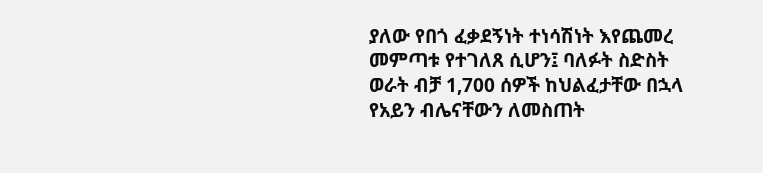ያለው የበጎ ፈቃደኝነት ተነሳሽነት እየጨመረ መምጣቱ የተገለጸ ሲሆን፤ ባለፉት ስድስት ወራት ብቻ 1,700 ሰዎች ከህልፈታቸው በኋላ የአይን ብሌናቸውን ለመስጠት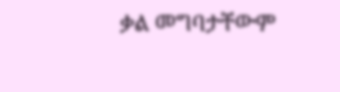ቃል መግባታቸውም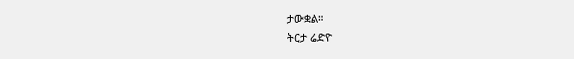ታውቋል።
ትርታ ሬድዮ